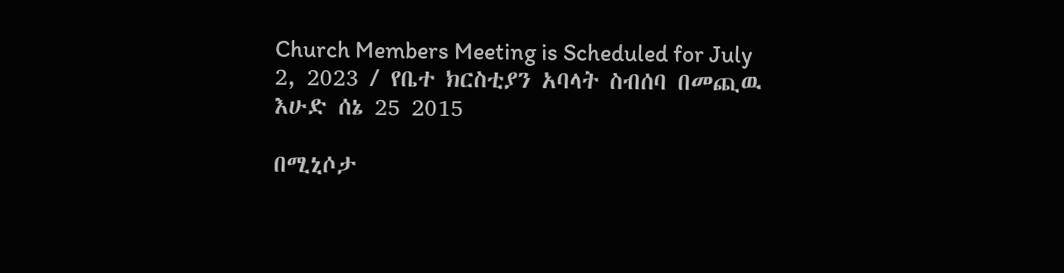Church Members Meeting is Scheduled for July 2, 2023 / የቤተ ክርስቲያን አባላት ስብሰባ በመጪዉ እሁድ ሰኔ 25 2015

በሚኒሶታ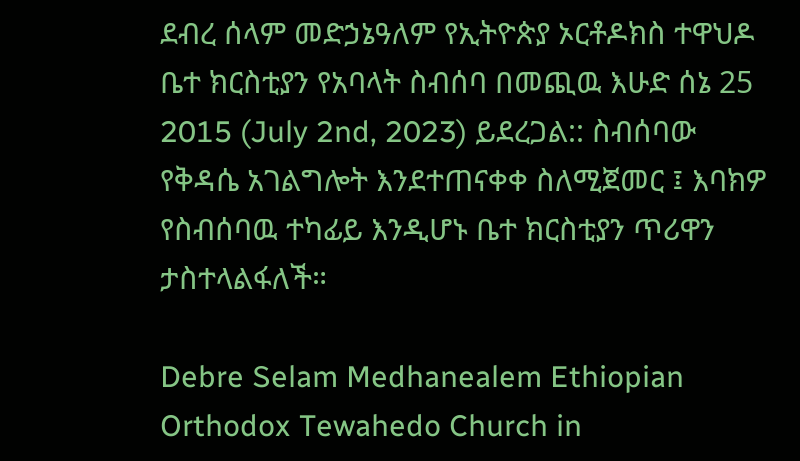ደብረ ሰላም መድኃኔዓለም የኢትዮጵያ ኦርቶዶክስ ተዋህዶ ቤተ ክርስቲያን የአባላት ስብሰባ በመጪዉ እሁድ ሰኔ 25 2015 (July 2nd, 2023) ይደረጋል:: ስብሰባው የቅዳሴ አገልግሎት እንደተጠናቀቀ ስለሚጀመር ፤ እባክዎ የስብሰባዉ ተካፊይ እንዲሆኑ ቤተ ክርስቲያን ጥሪዋን ታስተላልፋለች።

Debre Selam Medhanealem Ethiopian Orthodox Tewahedo Church in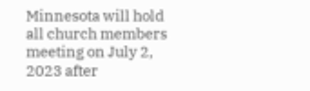Minnesota will hold all church members meeting on July 2, 2023 after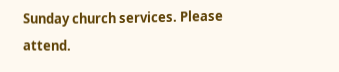Sunday church services. Please attend.